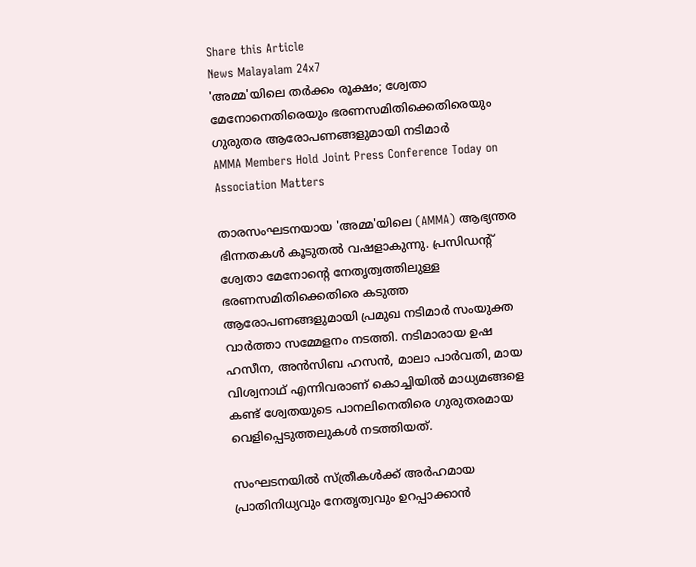Share this Article
News Malayalam 24x7
'അമ്മ'യിലെ തർക്കം രൂക്ഷം; ശ്വേതാ മേനോനെതിരെയും ഭരണസമിതിക്കെതിരെയും ഗുരുതര ആരോപണങ്ങളുമായി നടിമാർ
AMMA Members Hold Joint Press Conference Today on Association Matters

താരസംഘടനയായ 'അമ്മ'യിലെ (AMMA) ആഭ്യന്തര ഭിന്നതകൾ കൂടുതൽ വഷളാകുന്നു. പ്രസിഡന്റ് ശ്വേതാ മേനോന്റെ നേതൃത്വത്തിലുള്ള ഭരണസമിതിക്കെതിരെ കടുത്ത ആരോപണങ്ങളുമായി പ്രമുഖ നടിമാർ സംയുക്ത വാർത്താ സമ്മേളനം നടത്തി. നടിമാരായ ഉഷ ഹസീന, അൻസിബ ഹസൻ, മാലാ പാർവതി, മായ വിശ്വനാഥ് എന്നിവരാണ് കൊച്ചിയിൽ മാധ്യമങ്ങളെ കണ്ട് ശ്വേതയുടെ പാനലിനെതിരെ ഗുരുതരമായ വെളിപ്പെടുത്തലുകൾ നടത്തിയത്.

സംഘടനയിൽ സ്ത്രീകൾക്ക് അർഹമായ പ്രാതിനിധ്യവും നേതൃത്വവും ഉറപ്പാക്കാൻ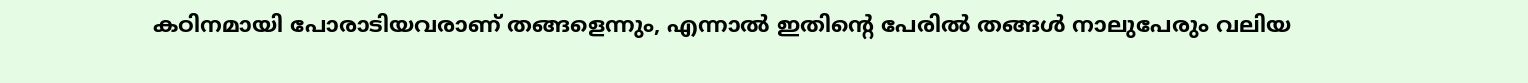കഠിനമായി പോരാടിയവരാണ് തങ്ങളെന്നും, എന്നാൽ ഇതിന്റെ പേരിൽ തങ്ങൾ നാലുപേരും വലിയ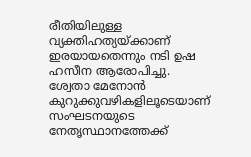രീതിയിലുള്ള വ്യക്തിഹത്യയ്ക്കാണ് ഇരയായതെന്നും നടി ഉഷ ഹസീന ആരോപിച്ചു. ശ്വേതാ മേനോൻ കുറുക്കുവഴികളിലൂടെയാണ് സംഘടനയുടെ നേതൃസ്ഥാനത്തേക്ക്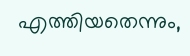എത്തിയതെന്നും,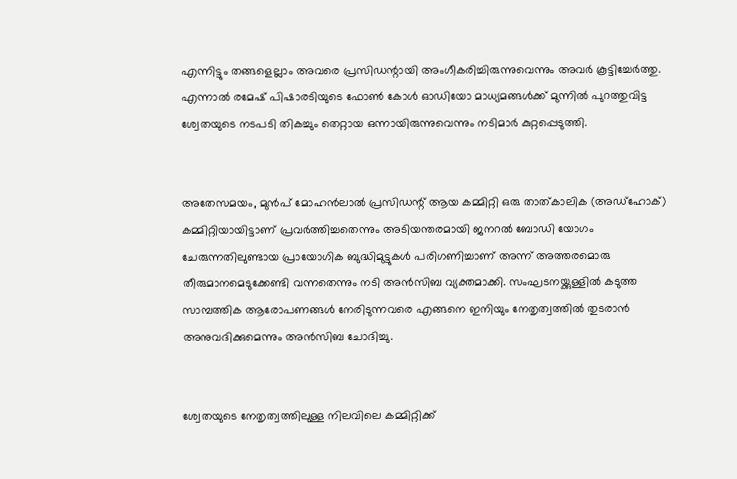എന്നിട്ടും തങ്ങളെല്ലാം അവരെ പ്രസിഡന്റായി അംഗീകരിച്ചിരുന്നുവെന്നും അവർ കൂട്ടിച്ചേർത്തു. എന്നാൽ രമേഷ് പിഷാരടിയുടെ ഫോൺ കോൾ ഓഡിയോ മാധ്യമങ്ങൾക്ക് മുന്നിൽ പുറത്തുവിട്ട ശ്വേതയുടെ നടപടി തികച്ചും തെറ്റായ ഒന്നായിരുന്നുവെന്നും നടിമാർ കുറ്റപ്പെടുത്തി.


അതേസമയം, മുൻപ് മോഹൻലാൽ പ്രസിഡന്റ് ആയ കമ്മിറ്റി ഒരു താത്കാലിക (അഡ്ഹോക്) കമ്മിറ്റിയായിട്ടാണ് പ്രവർത്തിച്ചതെന്നും അടിയന്തരമായി ജനറൽ ബോഡി യോഗം ചേരുന്നതിലുണ്ടായ പ്രായോഗിക ബുദ്ധിമുട്ടുകൾ പരിഗണിച്ചാണ് അന്ന് അത്തരമൊരു തീരുമാനമെടുക്കേണ്ടി വന്നതെന്നും നടി അൻസിബ വ്യക്തമാക്കി. സംഘടനയ്ക്കുള്ളിൽ കടുത്ത സാമ്പത്തിക ആരോപണങ്ങൾ നേരിടുന്നവരെ എങ്ങനെ ഇനിയും നേതൃത്വത്തിൽ തുടരാൻ അനുവദിക്കുമെന്നും അൻസിബ ചോദിച്ചു.


ശ്വേതയുടെ നേതൃത്വത്തിലുള്ള നിലവിലെ കമ്മിറ്റിക്ക്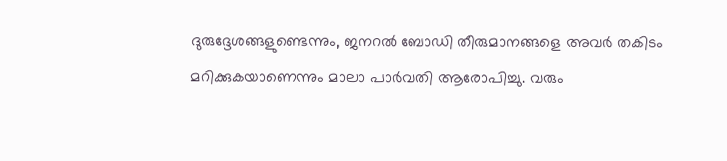ദുരുദ്ദേശങ്ങളുണ്ടെന്നും, ജനറൽ ബോഡി തീരുമാനങ്ങളെ അവർ തകിടം മറിക്കുകയാണെന്നും മാലാ പാർവതി ആരോപിച്ചു. വരും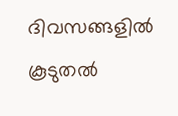ദിവസങ്ങളിൽ കൂടുതൽ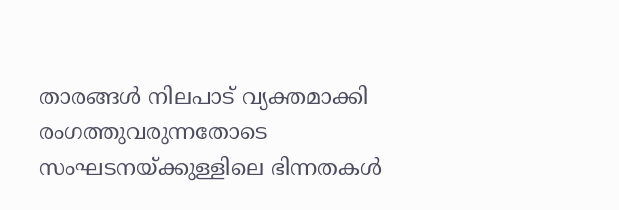താരങ്ങൾ നിലപാട് വ്യക്തമാക്കി രംഗത്തുവരുന്നതോടെ സംഘടനയ്ക്കുള്ളിലെ ഭിന്നതകൾ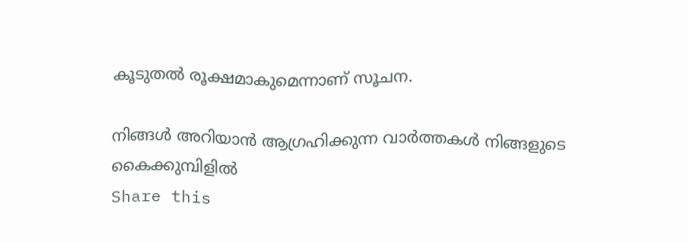കൂടുതൽ രൂക്ഷമാകുമെന്നാണ് സൂചന.

നിങ്ങൾ അറിയാൻ ആഗ്രഹിക്കുന്ന വാർത്തകൾ നിങ്ങളുടെ കൈക്കുമ്പിളിൽ
Share this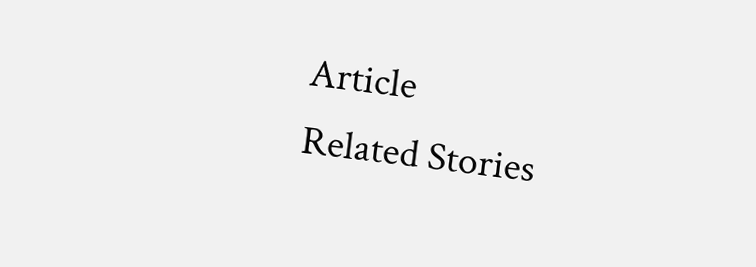Article
Related Stories